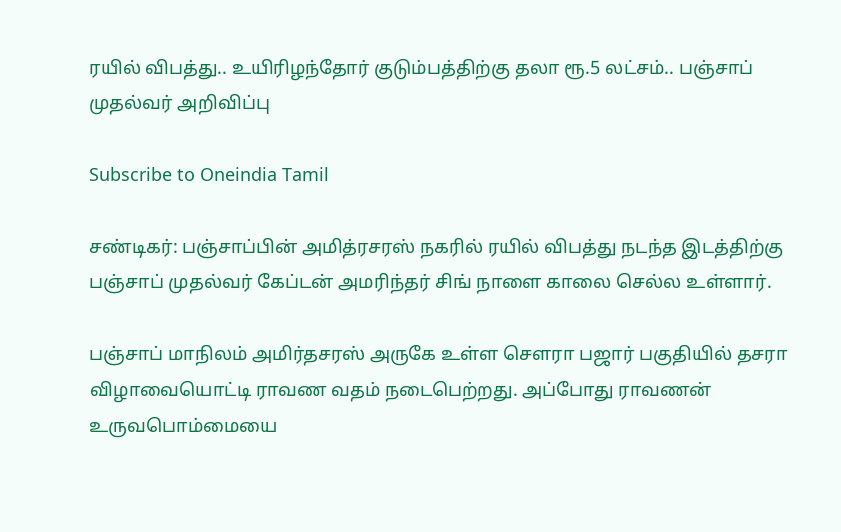ரயில் விபத்து.. உயிரிழந்தோர் குடும்பத்திற்கு தலா ரூ.5 லட்சம்.. பஞ்சாப் முதல்வர் அறிவிப்பு

Subscribe to Oneindia Tamil

சண்டிகர்: பஞ்சாப்பின் அமித்ரசரஸ் நகரில் ரயில் விபத்து நடந்த இடத்திற்கு பஞ்சாப் முதல்வர் கேப்டன் அமரிந்தர் சிங் நாளை காலை செல்ல உள்ளார்.

பஞ்சாப் மாநிலம் அமிர்தசரஸ் அருகே உள்ள செளரா பஜார் பகுதியில் தசரா விழாவையொட்டி ராவண வதம் நடைபெற்றது. அப்போது ராவணன் உருவபொம்மையை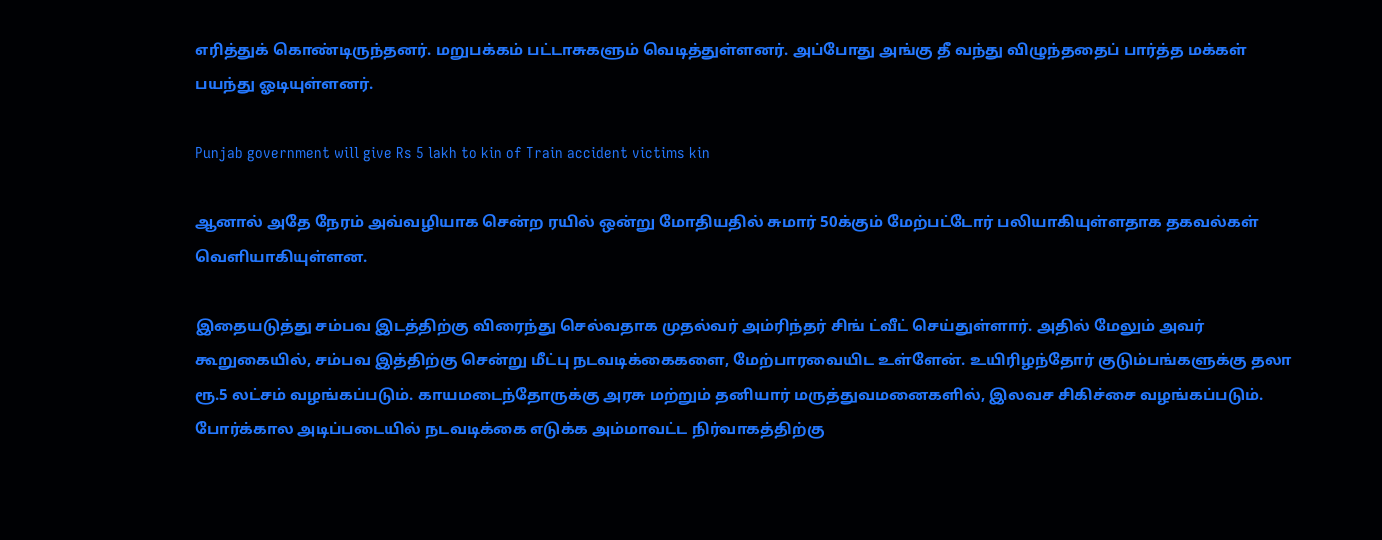எரித்துக் கொண்டிருந்தனர். மறுபக்கம் பட்டாசுகளும் வெடித்துள்ளனர். அப்போது அங்கு தீ வந்து விழுந்ததைப் பார்த்த மக்கள் பயந்து ஓடியுள்ளனர்.

Punjab government will give Rs 5 lakh to kin of Train accident victims kin

ஆனால் அதே நேரம் அவ்வழியாக சென்ற ரயில் ஒன்று மோதியதில் சுமார் 50க்கும் மேற்பட்டோர் பலியாகியுள்ளதாக தகவல்கள் வெளியாகியுள்ளன.

இதையடுத்து சம்பவ இடத்திற்கு விரைந்து செல்வதாக முதல்வர் அம்ரிந்தர் சிங் ட்வீட் செய்துள்ளார். அதில் மேலும் அவர் கூறுகையில், சம்பவ இத்திற்கு சென்று மீட்பு நடவடிக்கைகளை, மேற்பாரவையிட உள்ளேன். உயிரிழந்தோர் குடும்பங்களுக்கு தலா ரூ.5 லட்சம் வழங்கப்படும். காயமடைந்தோருக்கு அரசு மற்றும் தனியார் மருத்துவமனைகளில், இலவச சிகிச்சை வழங்கப்படும். போர்க்கால அடிப்படையில் நடவடிக்கை எடுக்க அம்மாவட்ட நிர்வாகத்திற்கு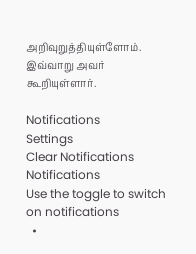அறிவுறுத்தியுள்ளோம். இவ்வாறு அவர் கூறியுள்ளார்.

Notifications
Settings
Clear Notifications
Notifications
Use the toggle to switch on notifications
  •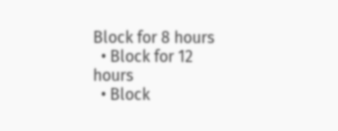Block for 8 hours
  • Block for 12 hours
  • Block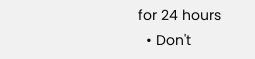for 24 hours
  • Don't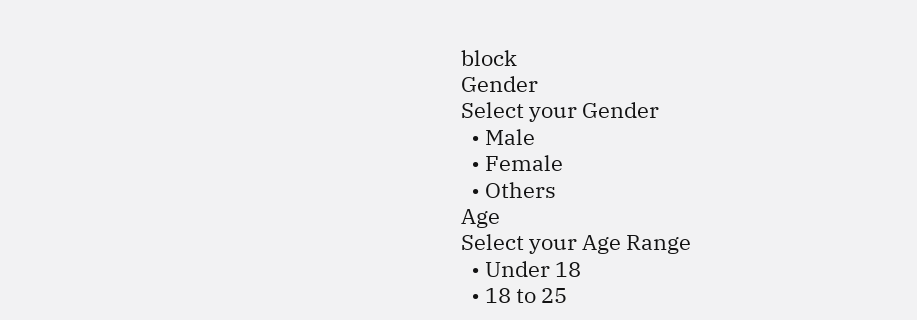block
Gender
Select your Gender
  • Male
  • Female
  • Others
Age
Select your Age Range
  • Under 18
  • 18 to 25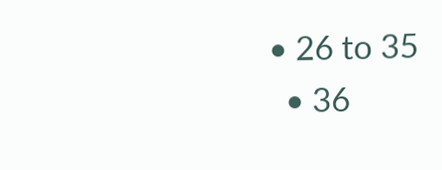• 26 to 35
  • 36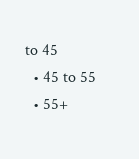to 45
  • 45 to 55
  • 55+